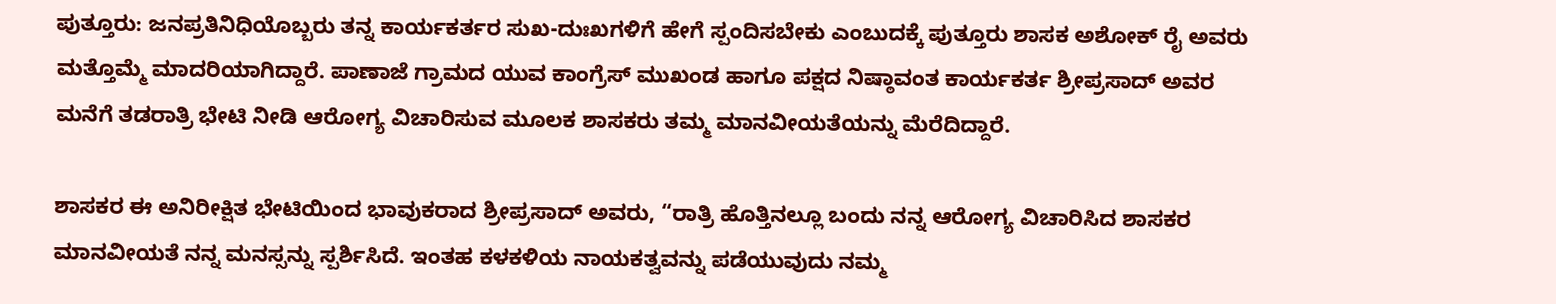ಪುತ್ತೂರು: ಜನಪ್ರತಿನಿಧಿಯೊಬ್ಬರು ತನ್ನ ಕಾರ್ಯಕರ್ತರ ಸುಖ-ದುಃಖಗಳಿಗೆ ಹೇಗೆ ಸ್ಪಂದಿಸಬೇಕು ಎಂಬುದಕ್ಕೆ ಪುತ್ತೂರು ಶಾಸಕ ಅಶೋಕ್ ರೈ ಅವರು ಮತ್ತೊಮ್ಮೆ ಮಾದರಿಯಾಗಿದ್ದಾರೆ. ಪಾಣಾಜೆ ಗ್ರಾಮದ ಯುವ ಕಾಂಗ್ರೆಸ್ ಮುಖಂಡ ಹಾಗೂ ಪಕ್ಷದ ನಿಷ್ಠಾವಂತ ಕಾರ್ಯಕರ್ತ ಶ್ರೀಪ್ರಸಾದ್ ಅವರ ಮನೆಗೆ ತಡರಾತ್ರಿ ಭೇಟಿ ನೀಡಿ ಆರೋಗ್ಯ ವಿಚಾರಿಸುವ ಮೂಲಕ ಶಾಸಕರು ತಮ್ಮ ಮಾನವೀಯತೆಯನ್ನು ಮೆರೆದಿದ್ದಾರೆ.

ಶಾಸಕರ ಈ ಅನಿರೀಕ್ಷಿತ ಭೇಟಿಯಿಂದ ಭಾವುಕರಾದ ಶ್ರೀಪ್ರಸಾದ್ ಅವರು, “ರಾತ್ರಿ ಹೊತ್ತಿನಲ್ಲೂ ಬಂದು ನನ್ನ ಆರೋಗ್ಯ ವಿಚಾರಿಸಿದ ಶಾಸಕರ ಮಾನವೀಯತೆ ನನ್ನ ಮನಸ್ಸನ್ನು ಸ್ಪರ್ಶಿಸಿದೆ. ಇಂತಹ ಕಳಕಳಿಯ ನಾಯಕತ್ವವನ್ನು ಪಡೆಯುವುದು ನಮ್ಮ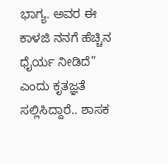ಭಾಗ್ಯ. ಅವರ ಈ ಕಾಳಜಿ ನನಗೆ ಹೆಚ್ಚಿನ ಧೈರ್ಯ ನೀಡಿದೆ” ಎಂದು ಕೃತಜ್ಞತೆ ಸಲ್ಲಿಸಿದ್ದಾರೆ.. ಶಾಸಕ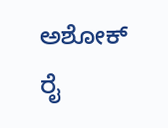ಅಶೋಕ್ ರೈ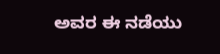ಅವರ ಈ ನಡೆಯು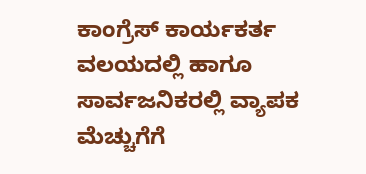ಕಾಂಗ್ರೆಸ್ ಕಾರ್ಯಕರ್ತ ವಲಯದಲ್ಲಿ ಹಾಗೂ ಸಾರ್ವಜನಿಕರಲ್ಲಿ ವ್ಯಾಪಕ ಮೆಚ್ಚುಗೆಗೆ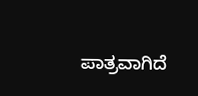ಪಾತ್ರವಾಗಿದೆ